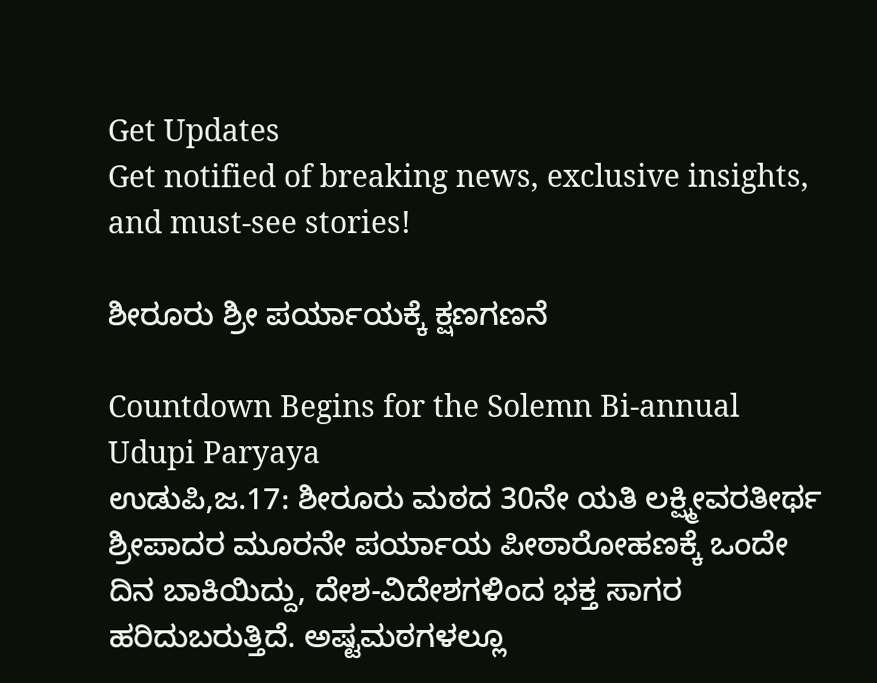Get Updates
Get notified of breaking news, exclusive insights, and must-see stories!

ಶೀರೂರು ಶ್ರೀ ಪರ್ಯಾಯಕ್ಕೆ ಕ್ಷಣಗಣನೆ

Countdown Begins for the Solemn Bi-annual Udupi Paryaya
ಉಡುಪಿ,ಜ.17: ಶೀರೂರು ಮಠದ 30ನೇ ಯತಿ ಲಕ್ಷ್ಮೀವರತೀರ್ಥ ಶ್ರೀಪಾದರ ಮೂರನೇ ಪರ್ಯಾಯ ಪೀಠಾರೋಹಣಕ್ಕೆ ಒಂದೇ ದಿನ ಬಾಕಿಯಿದ್ದು, ದೇಶ-ವಿದೇಶಗಳಿಂದ ಭಕ್ತ ಸಾಗರ ಹರಿದುಬರುತ್ತಿದೆ. ಅಷ್ಟಮಠಗಳಲ್ಲೂ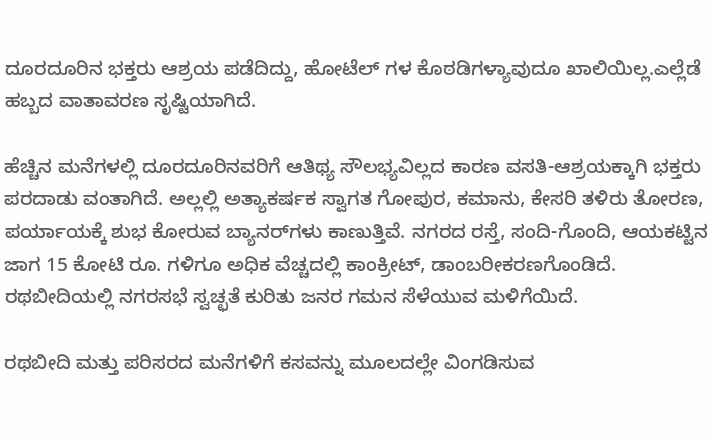ದೂರದೂರಿನ ಭಕ್ತರು ಆಶ್ರಯ ಪಡೆದಿದ್ದು, ಹೋಟೆಲ್ ಗಳ ಕೊಠಡಿಗಳ್ಯಾವುದೂ ಖಾಲಿಯಿಲ್ಲ.ಎಲ್ಲೆಡೆ ಹಬ್ಬದ ವಾತಾವರಣ ಸೃಷ್ಟಿಯಾಗಿದೆ.

ಹೆಚ್ಚಿನ ಮನೆಗಳಲ್ಲಿ ದೂರದೂರಿನವರಿಗೆ ಆತಿಥ್ಯ ಸೌಲಭ್ಯವಿಲ್ಲದ ಕಾರಣ ವಸತಿ-ಆಶ್ರಯಕ್ಕಾಗಿ ಭಕ್ತರು ಪರದಾಡು ವಂತಾಗಿದೆ. ಅಲ್ಲಲ್ಲಿ ಅತ್ಯಾಕರ್ಷಕ ಸ್ವಾಗತ ಗೋಪುರ, ಕಮಾನು, ಕೇಸರಿ ತಳಿರು ತೋರಣ, ಪರ್ಯಾಯಕ್ಕೆ ಶುಭ ಕೋರುವ ಬ್ಯಾನರ್‌ಗಳು ಕಾಣುತ್ತಿವೆ. ನಗರದ ರಸ್ತೆ, ಸಂದಿ-ಗೊಂದಿ, ಆಯಕಟ್ಟಿನ ಜಾಗ 15 ಕೋಟಿ ರೂ. ಗಳಿಗೂ ಅಧಿಕ ವೆಚ್ಚದಲ್ಲಿ ಕಾಂಕ್ರೀಟ್, ಡಾಂಬರೀಕರಣಗೊಂಡಿದೆ. ರಥಬೀದಿಯಲ್ಲಿ ನಗರಸಭೆ ಸ್ವಚ್ಛತೆ ಕುರಿತು ಜನರ ಗಮನ ಸೆಳೆಯುವ ಮಳಿಗೆಯಿದೆ.

ರಥಬೀದಿ ಮತ್ತು ಪರಿಸರದ ಮನೆಗಳಿಗೆ ಕಸವನ್ನು ಮೂಲದಲ್ಲೇ ವಿಂಗಡಿಸುವ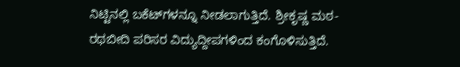ನಿಟ್ಟಿನಲ್ಲಿ ಬಕೆಟ್‌ಗಳನ್ನೂ ನೀಡಲಾಗುತ್ತಿದೆ. ಶ್ರೀಕೃಷ್ಣ ಮಠ- ರಥಬೀದಿ ಪರಿಸರ ವಿದ್ಯುದ್ದೀಪಗಳಿಂದ ಕಂಗೊಳಿಸುತ್ತಿದೆ.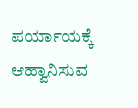ಪರ್ಯಾಯಕ್ಕೆ ಆಹ್ವಾನಿಸುವ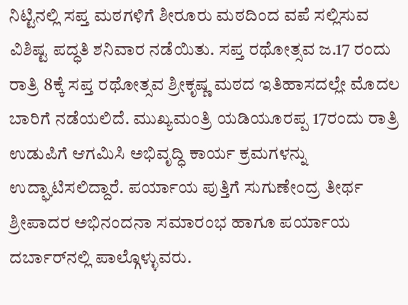ನಿಟ್ಟಿನಲ್ಲಿ ಸಪ್ತ ಮಠಗಳಿಗೆ ಶೀರೂರು ಮಠದಿಂದ ವಪೆ ಸಲ್ಲಿಸುವ ವಿಶಿಷ್ಟ ಪದ್ಧತಿ ಶನಿವಾರ ನಡೆಯಿತು. ಸಪ್ತ ರಥೋತ್ಸವ ಜ.17 ರಂದು ರಾತ್ರಿ 8ಕ್ಕೆ ಸಪ್ತ ರಥೋತ್ಸವ ಶ್ರೀಕೃಷ್ಣ ಮಠದ ಇತಿಹಾಸದಲ್ಲೇ ಮೊದಲ ಬಾರಿಗೆ ನಡೆಯಲಿದೆ. ಮುಖ್ಯಮಂತ್ರಿ ಯಡಿಯೂರಪ್ಪ 17ರಂದು ರಾತ್ರಿ ಉಡುಪಿಗೆ ಆಗಮಿಸಿ ಅಭಿವೃದ್ಧಿ ಕಾರ್ಯ ಕ್ರಮಗಳನ್ನು ಉದ್ಘಾಟಿಸಲಿದ್ದಾರೆ. ಪರ್ಯಾಯ ಪುತ್ತಿಗೆ ಸುಗುಣೇಂದ್ರ ತೀರ್ಥ ಶ್ರೀಪಾದರ ಅಭಿನಂದನಾ ಸಮಾರಂಭ ಹಾಗೂ ಪರ್ಯಾಯ ದರ್ಬಾರ್‌ನಲ್ಲಿ ಪಾಲ್ಗೊಳ್ಳುವರು.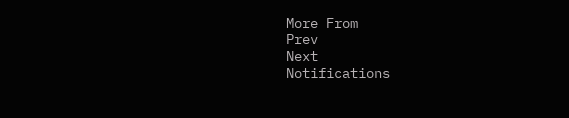More From
Prev
Next
Notifications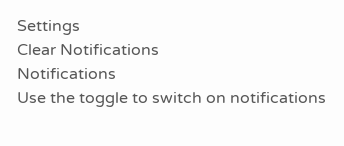Settings
Clear Notifications
Notifications
Use the toggle to switch on notifications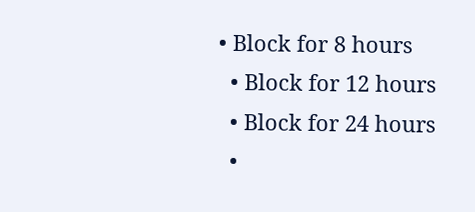• Block for 8 hours
  • Block for 12 hours
  • Block for 24 hours
  •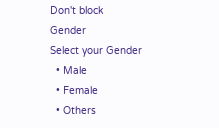Don't block
Gender
Select your Gender
  • Male
  • Female
  • Others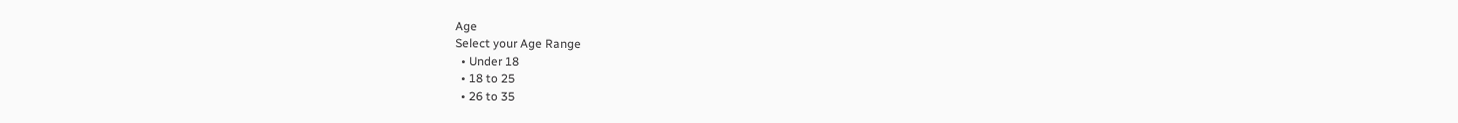Age
Select your Age Range
  • Under 18
  • 18 to 25
  • 26 to 35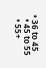• 36 to 45
  • 45 to 55
  • 55+